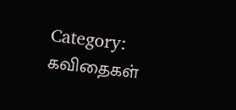Category: கவிதைகள்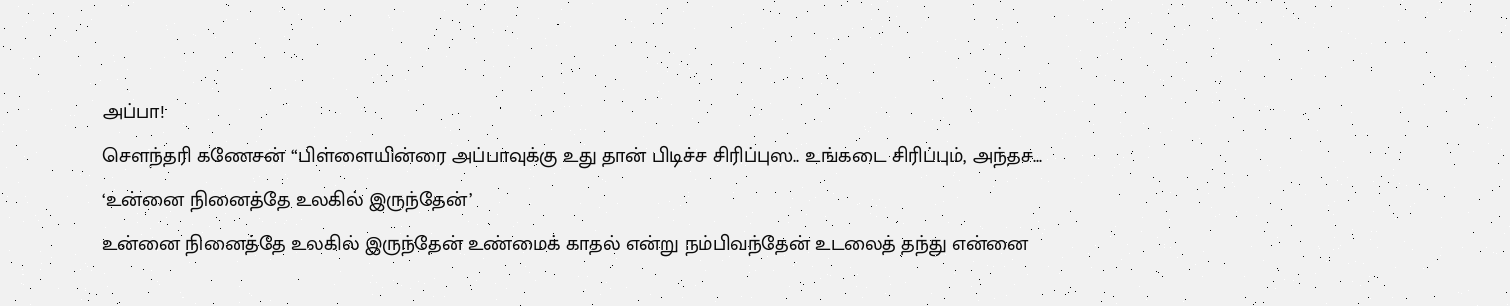அப்பா!
சௌந்தரி கணேசன் “பிள்ளையின்ரை அப்பாவுக்கு உது தான் பிடிச்ச சிரிப்புஸ.. உங்கடை சிரிப்பும், அந்தச...
‘உன்னை நினைத்தே உலகில் இருந்தேன்’
உன்னை நினைத்தே உலகில் இருந்தேன் உண்மைக் காதல் என்று நம்பிவந்தேன் உடலைத் தந்து என்னை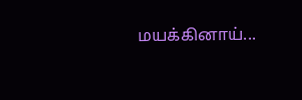மயக்கினாய்...